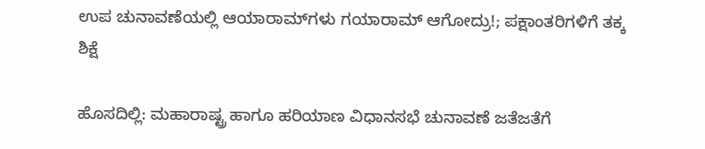ಉಪ ಚುನಾವಣೆಯಲ್ಲಿ ಆಯಾರಾಮ್‌ಗಳು ಗಯಾರಾಮ್‌ ಆಗೋದ್ರು!; ಪಕ್ಷಾಂತರಿಗಳಿಗೆ ತಕ್ಕ ಶಿಕ್ಷೆ

ಹೊಸದಿಲ್ಲಿ: ಮಹಾರಾಷ್ಟ್ರ ಹಾಗೂ ಹರಿಯಾಣ ವಿಧಾನಸಭೆ ಚುನಾವಣೆ ಜತೆಜತೆಗೆ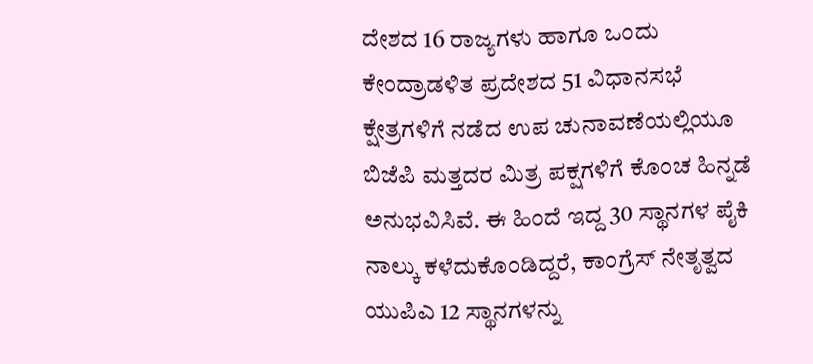ದೇಶದ 16 ರಾಜ್ಯಗಳು ಹಾಗೂ ಒಂದು ಕೇಂದ್ರಾಡಳಿತ ಪ್ರದೇಶದ 51 ವಿಧಾನಸಭೆ ಕ್ಷೇತ್ರಗಳಿಗೆ ನಡೆದ ಉಪ ಚುನಾವಣೆಯಲ್ಲಿಯೂ ಬಿಜೆಪಿ ಮತ್ತದರ ಮಿತ್ರ ಪಕ್ಷಗಳಿಗೆ ಕೊಂಚ ಹಿನ್ನಡೆ ಅನುಭವಿಸಿವೆ. ಈ ಹಿಂದೆ ಇದ್ದ 30 ಸ್ಥಾನಗಳ ಪೈಕಿ ನಾಲ್ಕು ಕಳೆದುಕೊಂಡಿದ್ದರೆ, ಕಾಂಗ್ರೆಸ್‌ ನೇತೃತ್ವದ ಯುಪಿಎ 12 ಸ್ಥಾನಗಳನ್ನು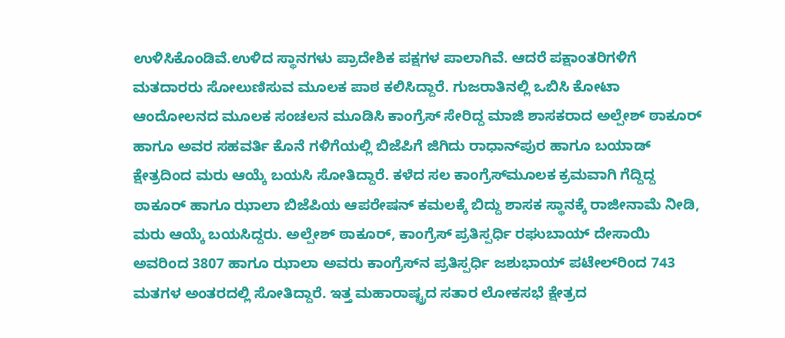ಉಳಿಸಿಕೊಂಡಿವೆ.ಉಳಿದ ಸ್ಥಾನಗಳು ಪ್ರಾದೇಶಿಕ ಪಕ್ಷಗಳ ಪಾಲಾಗಿವೆ. ಆದರೆ ಪಕ್ಷಾಂತರಿಗಳಿಗೆ ಮತದಾರರು ಸೋಲುಣಿಸುವ ಮೂಲಕ ಪಾಠ ಕಲಿಸಿದ್ದಾರೆ. ಗುಜರಾತಿನಲ್ಲಿ ಒಬಿಸಿ ಕೋಟಾ ಆಂದೋಲನದ ಮೂಲಕ ಸಂಚಲನ ಮೂಡಿಸಿ ಕಾಂಗ್ರೆಸ್‌ ಸೇರಿದ್ದ ಮಾಜಿ ಶಾಸಕರಾದ ಅಲ್ಪೇಶ್‌ ಠಾಕೂರ್‌ ಹಾಗೂ ಅವರ ಸಹವರ್ತಿ ಕೊನೆ ಗಳಿಗೆಯಲ್ಲಿ ಬಿಜೆಪಿಗೆ ಜಿಗಿದು ರಾಧಾನ್‌ಪುರ ಹಾಗೂ ಬಯಾಡ್‌ ಕ್ಷೇತ್ರದಿಂದ ಮರು ಆಯ್ಕೆ ಬಯಸಿ ಸೋತಿದ್ದಾರೆ. ಕಳೆದ ಸಲ ಕಾಂಗ್ರೆಸ್‌ಮೂಲಕ ಕ್ರಮವಾಗಿ ಗೆದ್ದಿದ್ದ ಠಾಕೂರ್‌ ಹಾಗೂ ಝಾಲಾ ಬಿಜೆಪಿಯ ಆಪರೇಷನ್‌ ಕಮಲಕ್ಕೆ ಬಿದ್ದು ಶಾಸಕ ಸ್ಥಾನಕ್ಕೆ ರಾಜೀನಾಮೆ ನೀಡಿ, ಮರು ಆಯ್ಕೆ ಬಯಸಿದ್ದರು. ಅಲ್ಪೇಶ್‌ ಠಾಕೂರ್‌, ಕಾಂಗ್ರೆಸ್‌ ಪ್ರತಿಸ್ಪರ್ಧಿ ರಘುಬಾಯ್‌ ದೇಸಾಯಿ ಅವರಿಂದ 3807 ಹಾಗೂ ಝಾಲಾ ಅವರು ಕಾಂಗ್ರೆಸ್‌ನ ಪ್ರತಿಸ್ಪರ್ಧಿ ಜಶುಭಾಯ್‌ ಪಟೇಲ್‌ರಿಂದ 743 ಮತಗಳ ಅಂತರದಲ್ಲಿ ಸೋತಿದ್ದಾರೆ. ಇತ್ತ ಮಹಾರಾಷ್ಟ್ರದ ಸತಾರ ಲೋಕಸಭೆ ಕ್ಷೇತ್ರದ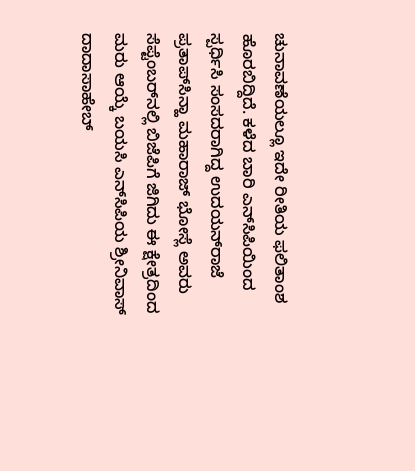ಚುನಾವಣೆಯಲ್ಲೂ ಇದೇ ರೀತಿಯ ಫಲಿತಾಂಶ ಹೊರಬಿದ್ದಿದೆ. ಕಳೆದ ಬಾರಿ ಎನ್‌‌ಸಿಪಿಯಿಂದ ಸ್ಪರ್ಧಿಸಿ ಸಂಸದರಾಗಿದ್ದ ಉದಯನ್‌ರಾಜೆ ಪ್ರತಾಪ್‌ಸಿನ್ಹಾ ಮಹಾರಾಜ್‌ ಭೋಸ್ಲೆ ಅವರು ಸೆಪ್ಟೆಂಬರ್‌ನಲ್ಲಿ ಬಿಜೆಪಿಗೆ ಜಿಗಿದು ಈ ಕ್ಷೇತ್ರದಿಂದ ಮರು ಆಯ್ಕೆ ಬಯಸಿ ಎನ್‌ಸಿಪಿಯ ಶ್ರೀನಿವಾಸ್‌ ದಾದಾಸಾಹೇಬ್‌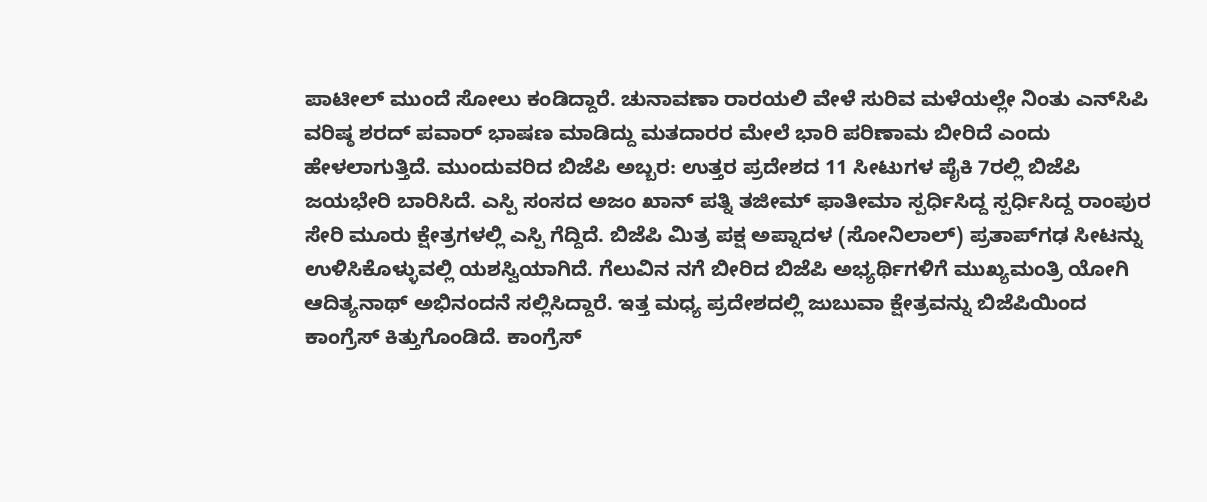ಪಾಟೀಲ್‌ ಮುಂದೆ ಸೋಲು ಕಂಡಿದ್ದಾರೆ. ಚುನಾವಣಾ ರಾರ‍ಯಲಿ ವೇಳೆ ಸುರಿವ ಮಳೆಯಲ್ಲೇ ನಿಂತು ಎನ್‌ಸಿಪಿ ವರಿಷ್ಠ ಶರದ್‌ ಪವಾರ್‌ ಭಾಷಣ ಮಾಡಿದ್ದು ಮತದಾರರ ಮೇಲೆ ಭಾರಿ ಪರಿಣಾಮ ಬೀರಿದೆ ಎಂದು ಹೇಳಲಾಗುತ್ತಿದೆ. ಮುಂದುವರಿದ ಬಿಜೆಪಿ ಅಬ್ಬರ: ಉತ್ತರ ಪ್ರದೇಶದ 11 ಸೀಟುಗಳ ಪೈಕಿ 7ರಲ್ಲಿ ಬಿಜೆಪಿ ಜಯಭೇರಿ ಬಾರಿಸಿದೆ. ಎಸ್ಪಿ ಸಂಸದ ಅಜಂ ಖಾನ್‌ ಪತ್ನಿ ತಜೀಮ್‌ ಫಾತೀಮಾ ಸ್ಪರ್ಧಿಸಿದ್ದ ಸ್ಪರ್ಧಿಸಿದ್ದ ರಾಂಪುರ ಸೇರಿ ಮೂರು ಕ್ಷೇತ್ರಗಳಲ್ಲಿ ಎಸ್ಪಿ ಗೆದ್ದಿದೆ. ಬಿಜೆಪಿ ಮಿತ್ರ ಪಕ್ಷ ಅಪ್ನಾದಳ (ಸೋನಿಲಾಲ್‌) ಪ್ರತಾಪ್‌ಗಢ ಸೀಟನ್ನು ಉಳಿಸಿಕೊಳ್ಳುವಲ್ಲಿ ಯಶಸ್ವಿಯಾಗಿದೆ. ಗೆಲುವಿನ ನಗೆ ಬೀರಿದ ಬಿಜೆಪಿ ಅಭ್ಯರ್ಥಿಗಳಿಗೆ ಮುಖ್ಯಮಂತ್ರಿ ಯೋಗಿ ಆದಿತ್ಯನಾಥ್‌ ಅಭಿನಂದನೆ ಸಲ್ಲಿಸಿದ್ದಾರೆ. ಇತ್ತ ಮಧ್ಯ ಪ್ರದೇಶದಲ್ಲಿ ಜುಬುವಾ ಕ್ಷೇತ್ರವನ್ನು ಬಿಜೆಪಿಯಿಂದ ಕಾಂಗ್ರೆಸ್‌ ಕಿತ್ತುಗೊಂಡಿದೆ. ಕಾಂಗ್ರೆಸ್‌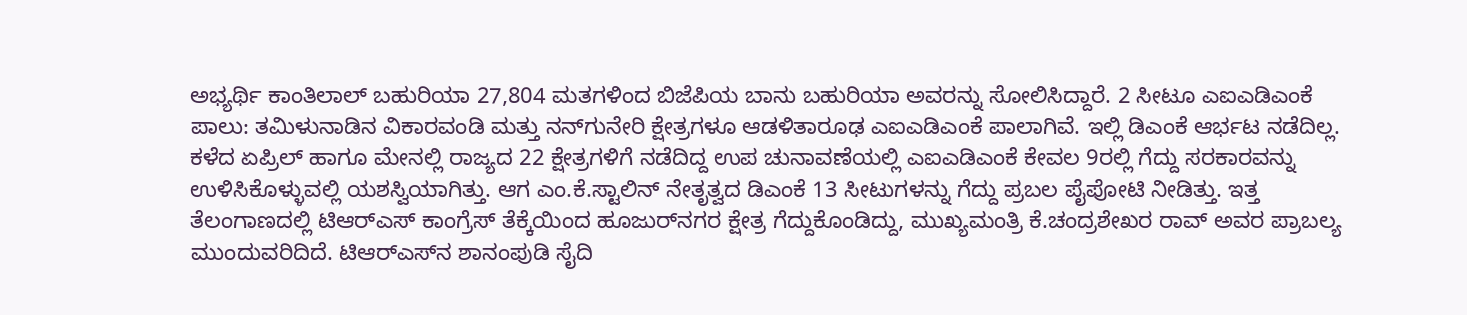ಅಭ್ಯರ್ಥಿ ಕಾಂತಿಲಾಲ್‌ ಬಹುರಿಯಾ 27,804 ಮತಗಳಿಂದ ಬಿಜೆಪಿಯ ಬಾನು ಬಹುರಿಯಾ ಅವರನ್ನು ಸೋಲಿಸಿದ್ದಾರೆ. 2 ಸೀಟೂ ಎಐಎಡಿಎಂಕೆ ಪಾಲು: ತಮಿಳುನಾಡಿನ ವಿಕಾರವಂಡಿ ಮತ್ತು ನನ್‌ಗುನೇರಿ ಕ್ಷೇತ್ರಗಳೂ ಆಡಳಿತಾರೂಢ ಎಐಎಡಿಎಂಕೆ ಪಾಲಾಗಿವೆ. ಇಲ್ಲಿ ಡಿಎಂಕೆ ಆರ್ಭಟ ನಡೆದಿಲ್ಲ. ಕಳೆದ ಏಪ್ರಿಲ್‌ ಹಾಗೂ ಮೇನಲ್ಲಿ ರಾಜ್ಯದ 22 ಕ್ಷೇತ್ರಗಳಿಗೆ ನಡೆದಿದ್ದ ಉಪ ಚುನಾವಣೆಯಲ್ಲಿ ಎಐಎಡಿಎಂಕೆ ಕೇವಲ 9ರಲ್ಲಿ ಗೆದ್ದು ಸರಕಾರವನ್ನು ಉಳಿಸಿಕೊಳ್ಳುವಲ್ಲಿ ಯಶಸ್ವಿಯಾಗಿತ್ತು. ಆಗ ಎಂ.ಕೆ.ಸ್ಟಾಲಿನ್‌ ನೇತೃತ್ವದ ಡಿಎಂಕೆ 13 ಸೀಟುಗಳನ್ನು ಗೆದ್ದು ಪ್ರಬಲ ಪೈಪೋಟಿ ನೀಡಿತ್ತು. ಇತ್ತ ತೆಲಂಗಾಣದಲ್ಲಿ ಟಿಆರ್‌ಎಸ್‌ ಕಾಂಗ್ರೆಸ್‌ ತೆಕ್ಕೆಯಿಂದ ಹೂಜುರ್‌ನಗರ ಕ್ಷೇತ್ರ ಗೆದ್ದುಕೊಂಡಿದ್ದು, ಮುಖ್ಯಮಂತ್ರಿ ಕೆ.ಚಂದ್ರಶೇಖರ ರಾವ್‌ ಅವರ ಪ್ರಾಬಲ್ಯ ಮುಂದುವರಿದಿದೆ. ಟಿಆರ್‌ಎಸ್‌ನ ಶಾನಂಪುಡಿ ಸೈದಿ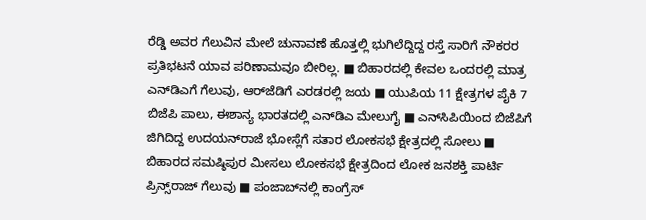ರೆಡ್ಡಿ ಅವರ ಗೆಲುವಿನ ಮೇಲೆ ಚುನಾವಣೆ ಹೊತ್ತಲ್ಲಿ ಭುಗಿಲೆದ್ದಿದ್ದ ರಸ್ತೆ ಸಾರಿಗೆ ನೌಕರರ ಪ್ರತಿಭಟನೆ ಯಾವ ಪರಿಣಾಮವೂ ಬೀರಿಲ್ಲ. ■ ಬಿಹಾರದಲ್ಲಿ ಕೇವಲ ಒಂದರಲ್ಲಿ ಮಾತ್ರ ಎನ್‌ಡಿಎಗೆ ಗೆಲುವು, ಆರ್‌ಜೆಡಿಗೆ ಎರಡರಲ್ಲಿ ಜಯ ■ ಯುಪಿಯ 11 ಕ್ಷೇತ್ರಗಳ ಪೈಕಿ 7 ಬಿಜೆಪಿ ಪಾಲು, ಈಶಾನ್ಯ ಭಾರತದಲ್ಲಿ ಎನ್‌ಡಿಎ ಮೇಲುಗೈ ■ ಎನ್‌ಸಿಪಿಯಿಂದ ಬಿಜೆಪಿಗೆ ಜಿಗಿದಿದ್ದ ಉದಯನ್‌ರಾಜೆ ಭೋಸ್ಲೆಗೆ ಸತಾರ ಲೋಕಸಭೆ ಕ್ಷೇತ್ರದಲ್ಲಿ ಸೋಲು ■ ಬಿಹಾರದ ಸಮಷ್ಠಿಪುರ ಮೀಸಲು ಲೋಕಸಭೆ ಕ್ಷೇತ್ರದಿಂದ ಲೋಕ ಜನಶಕ್ತಿ ಪಾರ್ಟಿ ಪ್ರಿನ್ಸ್‌ರಾಜ್‌ ಗೆಲುವು ■ ಪಂಜಾಬ್‌ನಲ್ಲಿ ಕಾಂಗ್ರೆಸ್‌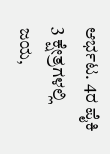ಆರ್ಭಟ. 4ರ ಪೈಕಿ 3 ಕ್ಷೇತ್ರಗಳಲ್ಲಿ ಜಯ,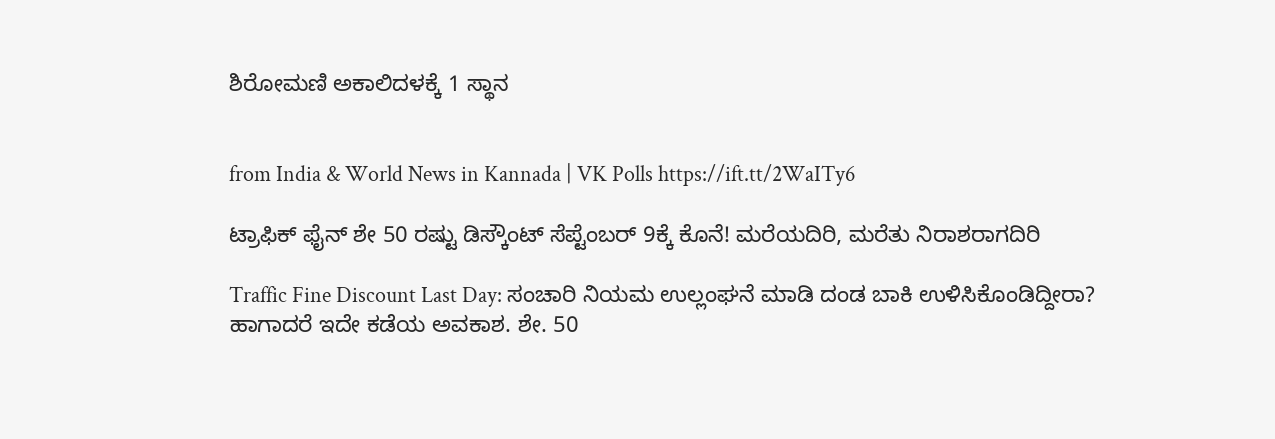ಶಿರೋಮಣಿ ಅಕಾಲಿದಳಕ್ಕೆ 1 ಸ್ಥಾನ


from India & World News in Kannada | VK Polls https://ift.tt/2WaITy6

ಟ್ರಾಫಿಕ್‌ ಫೈನ್‌ ಶೇ 50 ರಷ್ಟು ಡಿಸ್ಕೌಂಟ್‌ ಸೆಪ್ಟೆಂಬರ್‌ 9ಕ್ಕೆ ಕೊನೆ! ಮರೆಯದಿರಿ, ಮರೆತು ನಿರಾಶರಾಗದಿರಿ

Traffic Fine Discount Last Day: ಸಂಚಾರಿ ನಿಯಮ ಉಲ್ಲಂಘನೆ ಮಾಡಿ ದಂಡ ಬಾಕಿ ಉಳಿಸಿಕೊಂಡಿದ್ದೀರಾ? ಹಾಗಾದರೆ ಇದೇ ಕಡೆಯ ಅವಕಾಶ. ಶೇ. 50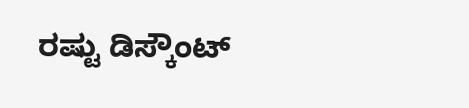ರಷ್ಟು ಡಿಸ್ಕೌಂಟ್‌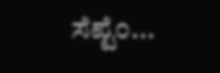ಸೆಪ್ಟೆಂ...